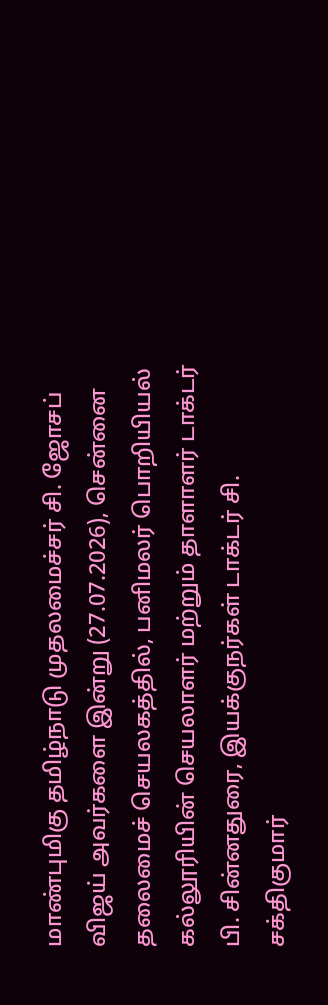மாண்புமிகு தமிழ்நாடு முதலமைச்சர் சி. ஜோசப் விஜய் அவர்களை இன்று (27.07.2026), சென்னை தலைமைச் செயலகத்தில், பனிமலர் பொறியியல் கல்லூரியின் செயலாளர் மற்றும் தாளாளர் டாக்டர் பி. சின்னதுரை, இயக்குநர்கள் டாக்டர் சி. சக்திகுமார்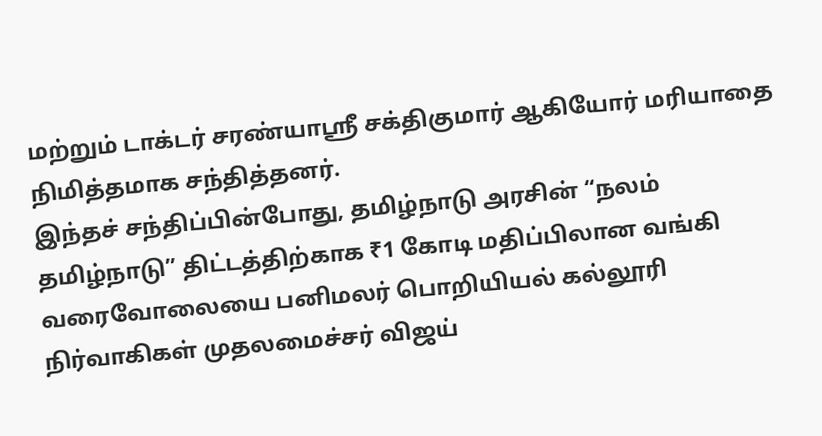மற்றும் டாக்டர் சரண்யாஸ்ரீ சக்திகுமார் ஆகியோர் மரியாதை நிமித்தமாக சந்தித்தனர்.
இந்தச் சந்திப்பின்போது, தமிழ்நாடு அரசின் “நலம் தமிழ்நாடு” திட்டத்திற்காக ₹1 கோடி மதிப்பிலான வங்கி வரைவோலையை பனிமலர் பொறியியல் கல்லூரி நிர்வாகிகள் முதலமைச்சர் விஜய்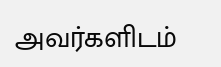அவர்களிடம்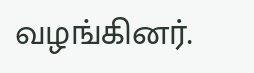வழங்கினர்.